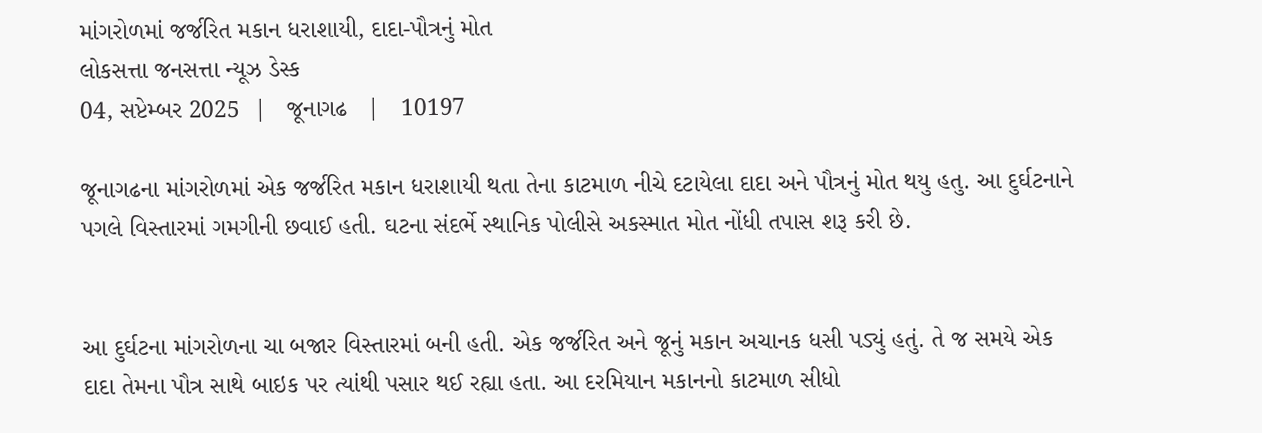માંગરોળમાં જર્જરિત મકાન ધરાશાયી, દાદા-પૌત્રનું મોત
લોકસત્તા જનસત્તા ન્યૂઝ ડેસ્ક
04, સપ્ટેમ્બર 2025  |   જૂનાગઢ   |   10197

જૂનાગઢના માંગરોળમાં એક જર્જરિત મકાન ધરાશાયી થતા તેના કાટમાળ નીચે દટાયેલા દાદા અને પૌત્રનું મોત થયુ હતુ. આ દુર્ઘટનાને પગલે વિસ્તારમાં ગમગીની છવાઈ હતી. ઘટના સંદર્ભે સ્થાનિક પોલીસે અકસ્માત મોત નોંધી તપાસ શરૂ કરી છે.


આ દુર્ઘટના માંગરોળના ચા બજાર વિસ્તારમાં બની હતી. એક જર્જરિત અને જૂનું મકાન અચાનક ધસી પડ્યું હતું. તે જ સમયે એક દાદા તેમના પૌત્ર સાથે બાઇક પર ત્યાંથી પસાર થઈ રહ્યા હતા. આ દરમિયાન મકાનનો કાટમાળ સીધો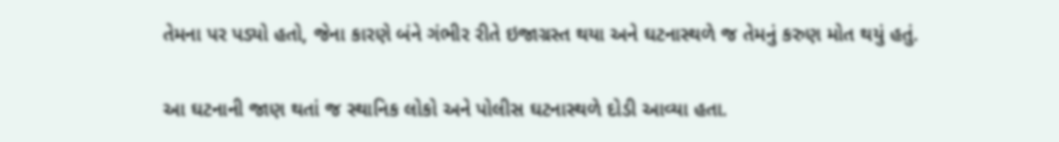તેમના પર પડ્યો હતો, જેના કારણે બંને ગંભીર રીતે ઇજાગ્રસ્ત થયા અને ઘટનાસ્થળે જ તેમનું કરુણ મોત થયું હતું.


આ ઘટનાની જાણ થતાં જ સ્થાનિક લોકો અને પોલીસ ઘટનાસ્થળે દોડી આવ્યા હતા.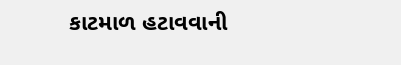કાટમાળ હટાવવાની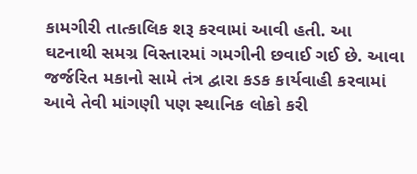કામગીરી તાત્કાલિક શરૂ કરવામાં આવી હતી. આ ઘટનાથી સમગ્ર વિસ્તારમાં ગમગીની છવાઈ ગઈ છે. આવા જર્જરિત મકાનો સામે તંત્ર દ્વારા કડક કાર્યવાહી કરવામાં આવે તેવી માંગણી પણ સ્થાનિક લોકો કરી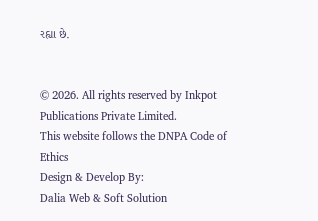રહ્યા છે.


© 2026. All rights reserved by Inkpot Publications Private Limited.
This website follows the DNPA Code of Ethics
Design & Develop By:
Dalia Web & Soft Solution